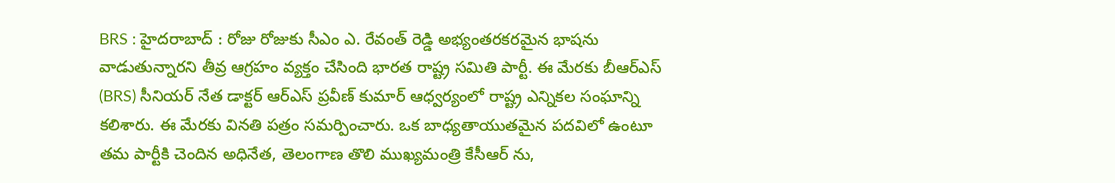BRS : హైదరాబాద్ : రోజు రోజుకు సీఎం ఎ. రేవంత్ రెడ్డి అభ్యంతరకరమైన భాషను వాడుతున్నారని తీవ్ర ఆగ్రహం వ్యక్తం చేసింది భారత రాష్ట్ర సమితి పార్టీ. ఈ మేరకు బీఆర్ఎస్ (BRS) సీనియర్ నేత డాక్టర్ ఆర్ఎస్ ప్రవీణ్ కుమార్ ఆధ్వర్యంలో రాష్ట్ర ఎన్నికల సంఘాన్ని కలిశారు. ఈ మేరకు వినతి పత్రం సమర్పించారు. ఒక బాధ్యతాయుతమైన పదవిలో ఉంటూ తమ పార్టీకి చెందిన అధినేత, తెలంగాణ తొలి ముఖ్యమంత్రి కేసీఆర్ ను,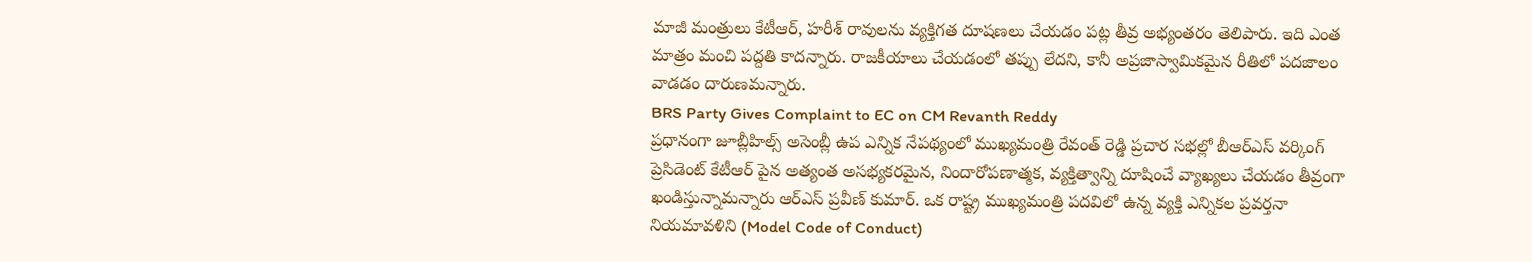మాజీ మంత్రులు కేటీఆర్, హరీశ్ రావులను వ్యక్తిగత దూషణలు చేయడం పట్ల తీవ్ర అభ్యంతరం తెలిపారు. ఇది ఎంత మాత్రం మంచి పద్దతి కాదన్నారు. రాజకీయాలు చేయడంలో తప్పు లేదని, కానీ అప్రజాస్వామికమైన రీతిలో పదజాలం వాడడం దారుణమన్నారు.
BRS Party Gives Complaint to EC on CM Revanth Reddy
ప్రధానంగా జూబ్లీహిల్స్ అసెంబ్లీ ఉప ఎన్నిక నేపథ్యంలో ముఖ్యమంత్రి రేవంత్ రెడ్డి ప్రచార సభల్లో బీఆర్ఎస్ వర్కింగ్ ప్రెసిడెంట్ కేటీఆర్ పైన అత్యంత అసభ్యకరమైన, నిందారోపణాత్మక, వ్యక్తిత్వాన్ని దూషించే వ్యాఖ్యలు చేయడం తీవ్రంగా ఖండిస్తున్నామన్నారు ఆర్ఎస్ ప్రవీణ్ కుమార్. ఒక రాష్ట్ర ముఖ్యమంత్రి పదవిలో ఉన్న వ్యక్తి ఎన్నికల ప్రవర్తనా నియమావళిని (Model Code of Conduct)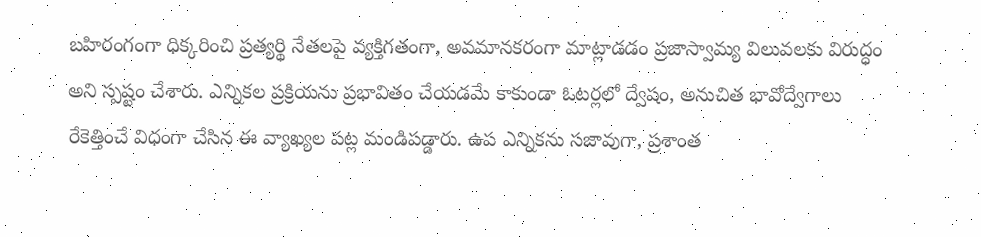బహిరంగంగా ధిక్కరించి ప్రత్యర్థి నేతలపై వ్యక్తిగతంగా, అవమానకరంగా మాట్లాడడం ప్రజాస్వామ్య విలువలకు విరుద్ధం అని స్పష్టం చేశారు. ఎన్నికల ప్రక్రియను ప్రభావితం చేయడమే కాకుండా ఓటర్లలో ద్వేషం, అనుచిత భావోద్వేగాలు రేకెత్తించే విధంగా చేసిన ఈ వ్యాఖ్యల పట్ల మండిపడ్డారు. ఉప ఎన్నికను సజావుగా, ప్రశాంత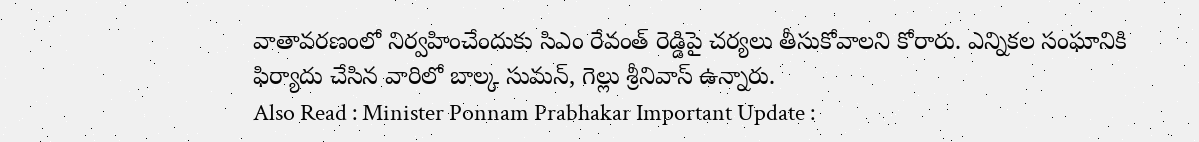వాతావరణంలో నిర్వహించేందుకు సిఎం రేవంత్ రెడ్డిపై చర్యలు తీసుకోవాలని కోరారు. ఎన్నికల సంఘానికి ఫిర్యాదు చేసిన వారిలో బాల్క సుమన్, గెల్లు శ్రీనివాస్ ఉన్నారు.
Also Read : Minister Ponnam Prabhakar Important Update :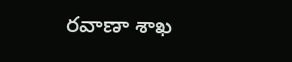రవాణా శాఖ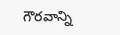గౌరవాన్ని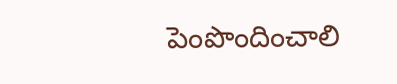పెంపొందించాలి